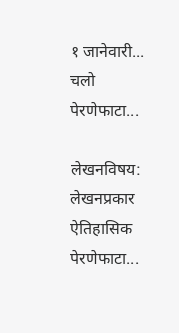१ जानेवारी... चलो पेरणेफाटा...

लेखनविषय:
लेखनप्रकार
ऐतिहासिक पेरणेफाटा...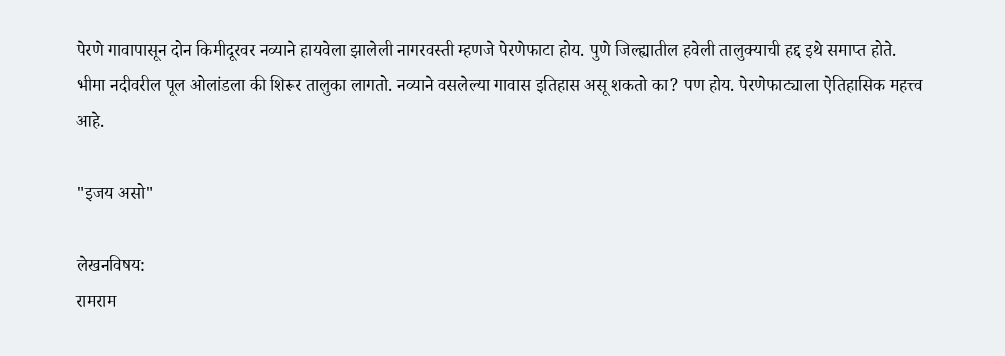पेरणे गावापासून दोन किमीदूरवर नव्याने हायवेला झालेली नागरवस्ती म्हणजे पेरणेफाटा होय. पुणे जिल्ह्यातील हवेली तालुक्याची हद्द इथे समाप्त होते. भीमा नदीवरील पूल ओलांडला की शिरूर तालुका लागतो. नव्याने वसलेल्या गावास इतिहास असू शकतो का? पण होय. पेरणेफाट्याला ऐतिहासिक महत्त्व आहे.

"इजय असो"

लेखनविषय:
रामराम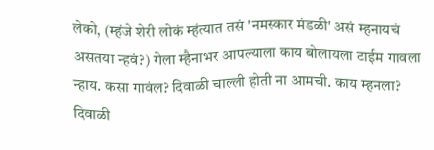लेको, (म्हंजे शेरी लोकं म्हंत्यात तसं 'नमस्कार मंडळी' असं म्हनायचं असतया न्हवं?) गेला म्हैनाभर आपल्याला काय बोलायला टाईम गावला न्हाय. कसा गावंल? दिवाळी चाल्ली होती ना आमची. काय म्हनला? दिवाळी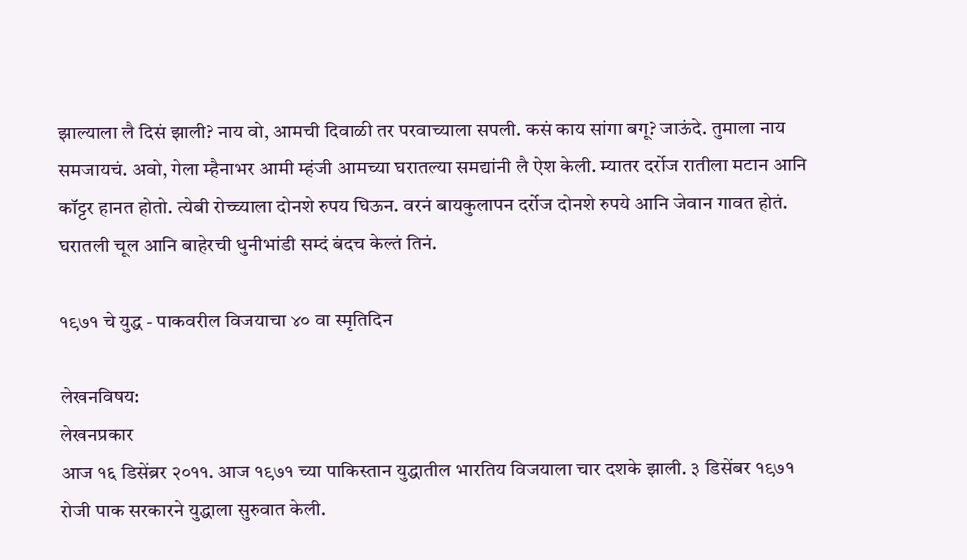झाल्याला लै दिसं झाली? नाय वो, आमची दिवाळी तर परवाच्याला सपली. कसं काय सांगा बगू? जाऊंदे. तुमाला नाय समजायचं. अवो, गेला म्हैनाभर आमी म्हंजी आमच्या घरातल्या समद्यांनी लै ऐश केली. म्यातर दर्रोज रातीला मटान आनि कॉट्टर हानत होतो. त्येबी रोच्च्याला दोनशे रुपय घिऊन. वरनं बायकुलापन दर्रोज दोनशे रुपये आनि जेवान गावत होतं. घरातली चूल आनि बाहेरची धुनीभांडी सम्दं बंदच केल्तं तिनं.

१९७१ चे युद्ध - पाकवरील विजयाचा ४० वा स्मृतिदिन

लेखनविषय:
लेखनप्रकार
आज १६ डिसेंब्रर २०११. आज १९७१ च्या पाकिस्तान युद्धातील भारतिय विजयाला चार दशके झाली. ३ डिसेंबर १९७१ रोजी पाक सरकारने युद्धाला सुरुवात केली.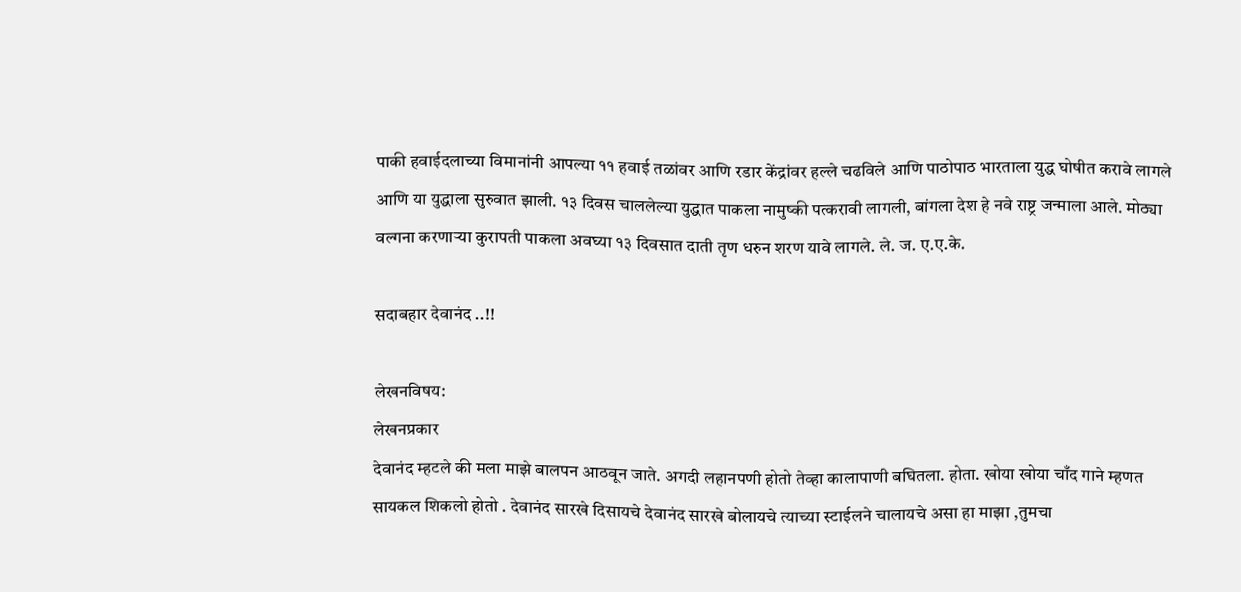पाकी हवाईदलाच्या विमानांनी आपल्या ११ हवाई तळांवर आणि रडार केंद्रांवर हल्ले चढविले आणि पाठोपाठ भारताला युद्ध घोषीत करावे लागले आणि या युद्धाला सुरुवात झाली. १३ दिवस चाललेल्या युद्धात पाकला नामुष्की पत्करावी लागली, बांगला देश हे नवे राष्ट्र जन्माला आले. मोठ्या वल्गना करणार्‍या कुरापती पाकला अवघ्या १३ दिवसात दाती तृण धरुन शरण यावे लागले. ले. ज. ए.ए.के.

सदाबहार देवानंद ..!!

लेखनविषय:
लेखनप्रकार
देवानंद म्हटले की मला माझे बालपन आठवून जाते. अगदी लहानपणी होतो तेव्हा कालापाणी बघितला. होता. खोया खोया चाँद गाने म्हणत सायकल शिकलो होतो . देवानंद सारखे दिसायचे देवानंद सारखे बोलायचे त्याच्या स्टाईलने चालायचे असा हा माझा ,तुमचा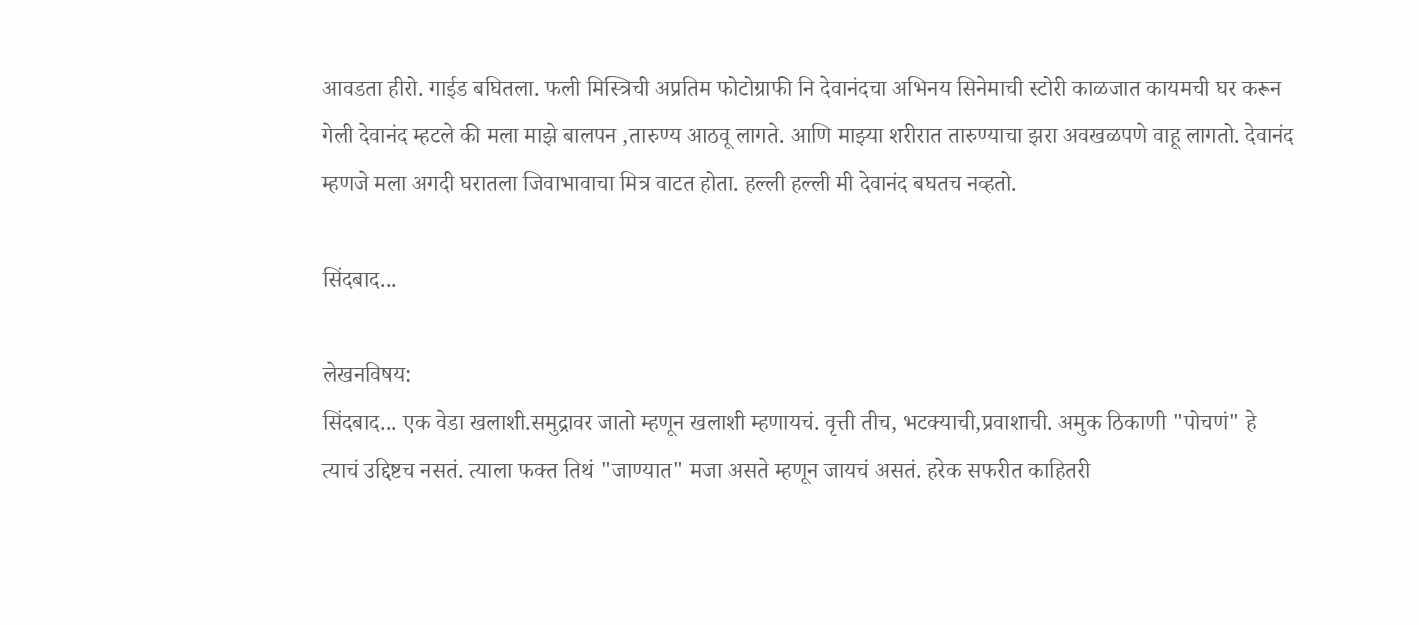आवडता हीरो. गाईड बघितला. फली मिस्त्रिची अप्रतिम फोटोग्राफी नि देवानंदचा अभिनय सिनेमाची स्टोरी काळजात कायमची घर करून गेली देवानंद म्हटले की मला माझे बालपन ,तारुण्य आठवू लागते. आणि माझ्या शरीरात तारुण्याचा झरा अवखळपणे वाहू लागतो. देवानंद म्हणजे मला अगदी घरातला जिवाभावाचा मित्र वाटत होता. हल्ली हल्ली मी देवानंद बघतच नव्हतो.

सिंदबाद...

लेखनविषय:
सिंदबाद... एक वेडा खलाशी.समुद्रावर जातो म्हणून खलाशी म्हणायचं. वृत्ती तीच, भटक्याची,प्रवाशाची. अमुक ठिकाणी "पोचणं" हे त्याचं उद्दिष्टच नसतं. त्याला फक्त तिथं "जाण्यात" मजा असते म्हणून जायचं असतं. हरेक सफरीत काहितरी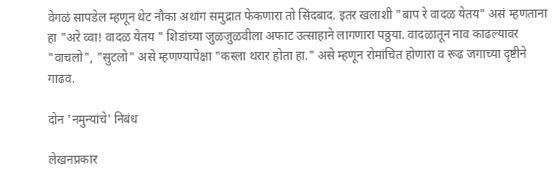वेगळं सापडेल म्हणून थेट नौका अथांग समुद्रात फेकणारा तो सिंदबाद. इतर खलाशी "बाप रे वादळ येतय" असं म्हणताना हा "अरे व्वा! वादळ येतय " शिडांच्या जुळजुळवीला अफाट उत्साहाने लागणारा पठ्ठया. वादळातून नाव काढल्यावर "वाचलो", "सुटलो" असे म्हणण्यापेक्षा "कस्ला थरार होता हा." असे म्हणून रोमांचित होणारा व रूढ जगाच्या दृष्टीने गाढव.

दोन 'नमुन्यांचे' निबंध

लेखनप्रकार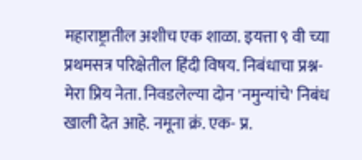महाराष्ट्रातील अशीच एक शाळा. इयत्ता ९ वी च्या प्रथमसत्र परिक्षेतील हिंदी विषय. निबंधाचा प्रश्न- मेरा प्रिय नेता. निवडलेल्या दोन 'नमुन्यांचे' निबंध खाली देत आहे. नमूना क्रं. एक- प्र.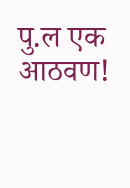पु.ल एक आठवण!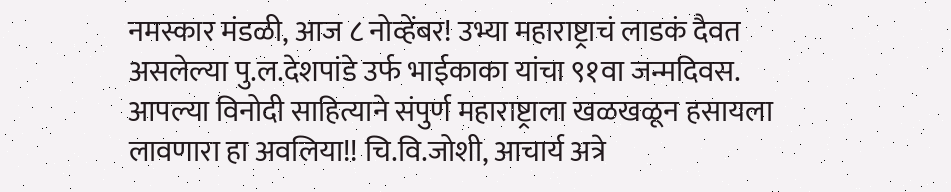नमस्कार मंडळी, आज ८ नोव्हेंबर! उभ्या महाराष्ट्राचं लाडकं दैवत असलेल्या पु.ल.देशपांडे उर्फ भाईकाका यांचा ९१वा जन्मदिवस. आपल्या विनोदी साहित्याने संपुर्ण महाराष्ट्राला खळखळून हसायला लावणारा हा अवलिया!! चि.वि.जोशी, आचार्य अत्रे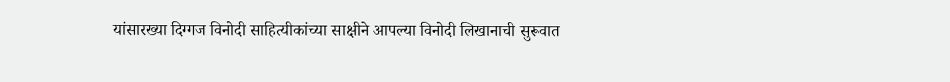यांसारख्या दिग्गज विनोदी साहित्यीकांच्या साक्षीने आपल्या विनोदी लिखानाची सुरूवात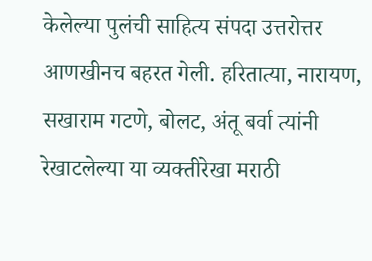केलेल्या पुलंची साहित्य संपदा उत्तरोत्तर आणखीनच बहरत गेली. हरितात्या, नारायण, सखाराम गटणे, बोलट, अंतू बर्वा त्यांनी रेखाटलेल्या या व्यक्तीरेखा मराठी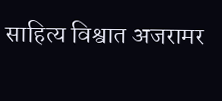साहित्य विश्वात अजरामर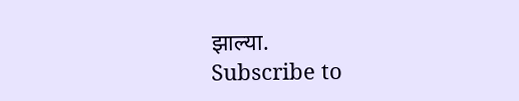झाल्या.
Subscribe to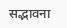सद्भावना